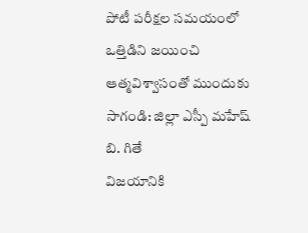పోటీ పరీక్షల సమయంలో ఒత్తిడిని జయించి ఆత్మవిశ్వాసంతో ముందుకు సాగండి: జిల్లా ఎస్పీ మహేష్ బి. గితే
విజయానికి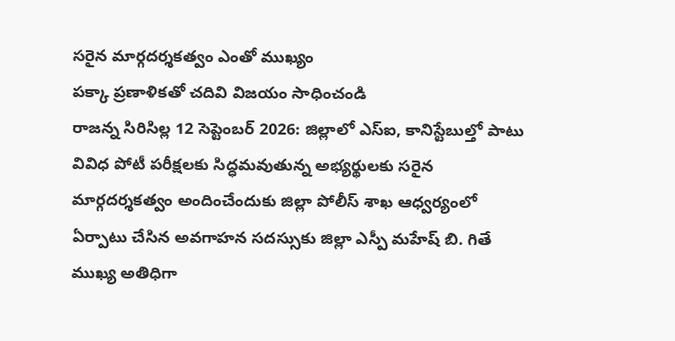సరైన మార్గదర్శకత్వం ఎంతో ముఖ్యం
పక్కా ప్రణాళికతో చదివి విజయం సాధించండి
రాజన్న సిరిసిల్ల 12 సెప్టెంబర్ 2026: జిల్లాలో ఎస్ఐ, కానిస్టేబుల్తో పాటు వివిధ పోటీ పరీక్షలకు సిద్ధమవుతున్న అభ్యర్థులకు సరైన మార్గదర్శకత్వం అందించేందుకు జిల్లా పోలీస్ శాఖ ఆధ్వర్యంలో ఏర్పాటు చేసిన అవగాహన సదస్సుకు జిల్లా ఎస్పీ మహేష్ బి. గితే ముఖ్య అతిధిగా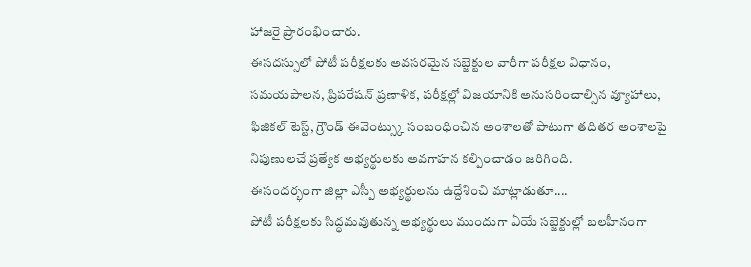హాజరై ప్రారంభించారు.
ఈసదస్సులో పోటీ పరీక్షలకు అవసరమైన సబ్జెక్టుల వారీగా పరీక్షల విధానం, సమయపాలన, ప్రిపరేషన్ ప్రణాళిక, పరీక్షల్లో విజయానికి అనుసరించాల్సిన వ్యూహాలు, ఫిజికల్ టెస్ట్, గ్రౌండ్ ఈవెంట్స్కు సంబంధించిన అంశాలతో పాటుగా తదితర అంశాలపై నిపుణులచే ప్రత్యేక అభ్యర్థులకు అవగాహన కల్పించాడం జరిగింది.
ఈసందర్భంగా జిల్లా ఎస్పీ అభ్యర్థులను ఉద్దేశించి మాట్లాడుతూ....
పోటీ పరీక్షలకు సిద్ధమవుతున్న అభ్యర్థులు ముందుగా ఏయే సబ్జెక్టుల్లో బలహీనంగా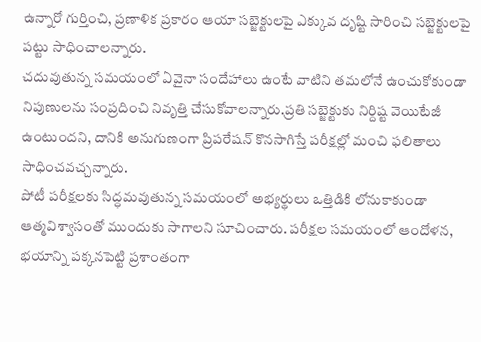ఉన్నారో గుర్తించి, ప్రణాళిక ప్రకారం ఆయా సబ్జెక్టులపై ఎక్కువ దృష్టి సారించి సబ్జెక్టులపై పట్టు సాధించాలన్నారు.
చదువుతున్న సమయంలో ఏవైనా సందేహాలు ఉంటే వాటిని తమలోనే ఉంచుకోకుండా నిపుణులను సంప్రదించి నివృత్తి చేసుకోవాలన్నారు.ప్రతి సబ్జెక్టుకు నిర్దిష్ట వెయిటేజీ ఉంటుందని, దానికి అనుగుణంగా ప్రిపరేషన్ కొనసాగిస్తే పరీక్షల్లో మంచి ఫలితాలు సాధించవచ్చన్నారు.
పోటీ పరీక్షలకు సిద్ధమవుతున్న సమయంలో అభ్యర్థులు ఒత్తిడికి లోనుకాకుండా ఆత్మవిశ్వాసంతో ముందుకు సాగాలని సూచించారు. పరీక్షల సమయంలో ఆందోళన, భయాన్ని పక్కనపెట్టి ప్రశాంతంగా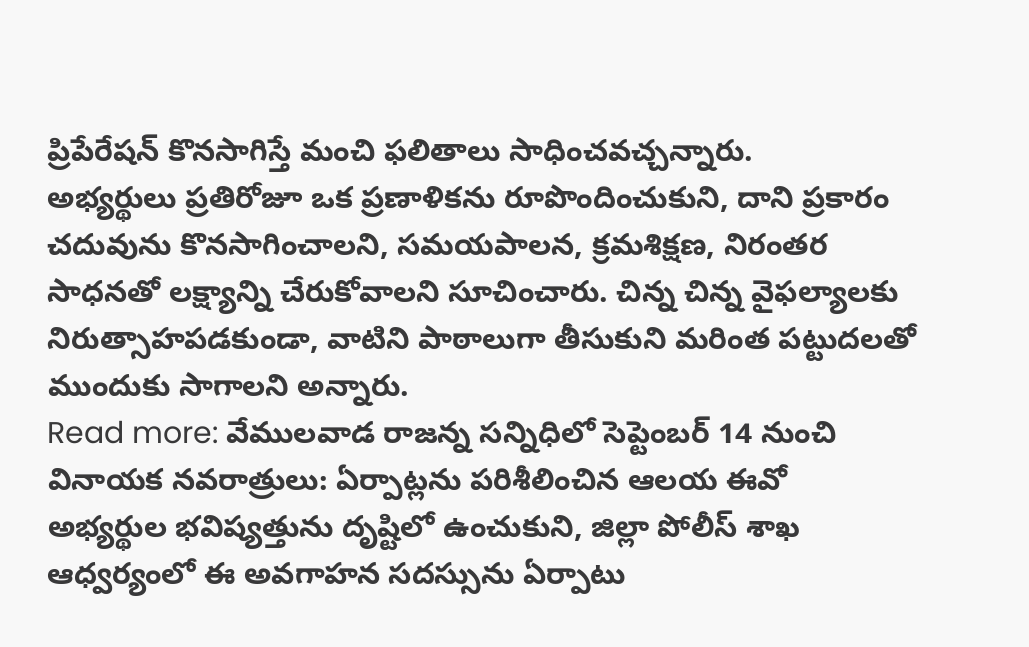ప్రిపేరేషన్ కొనసాగిస్తే మంచి ఫలితాలు సాధించవచ్చన్నారు.
అభ్యర్థులు ప్రతిరోజూ ఒక ప్రణాళికను రూపొందించుకుని, దాని ప్రకారం చదువును కొనసాగించాలని, సమయపాలన, క్రమశిక్షణ, నిరంతర సాధనతో లక్ష్యాన్ని చేరుకోవాలని సూచించారు. చిన్న చిన్న వైఫల్యాలకు నిరుత్సాహపడకుండా, వాటిని పాఠాలుగా తీసుకుని మరింత పట్టుదలతో ముందుకు సాగాలని అన్నారు.
Read more: వేములవాడ రాజన్న సన్నిధిలో సెప్టెంబర్ 14 నుంచి వినాయక నవరాత్రులు: ఏర్పాట్లను పరిశీలించిన ఆలయ ఈవో
అభ్యర్థుల భవిష్యత్తును దృష్టిలో ఉంచుకుని, జిల్లా పోలీస్ శాఖ ఆధ్వర్యంలో ఈ అవగాహన సదస్సును ఏర్పాటు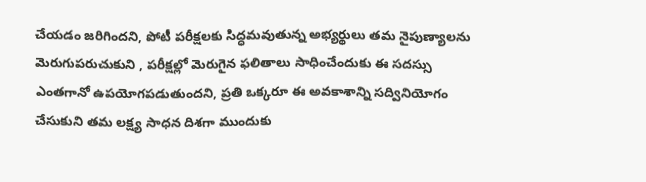చేయడం జరిగిందని, పోటీ పరీక్షలకు సిద్ధమవుతున్న అభ్యర్థులు తమ నైపుణ్యాలను మెరుగుపరుచుకుని , పరీక్షల్లో మెరుగైన ఫలితాలు సాధించేందుకు ఈ సదస్సు ఎంతగానో ఉపయోగపడుతుందని, ప్రతి ఒక్కరూ ఈ అవకాశాన్ని సద్వినియోగం చేసుకుని తమ లక్ష్య సాధన దిశగా ముందుకు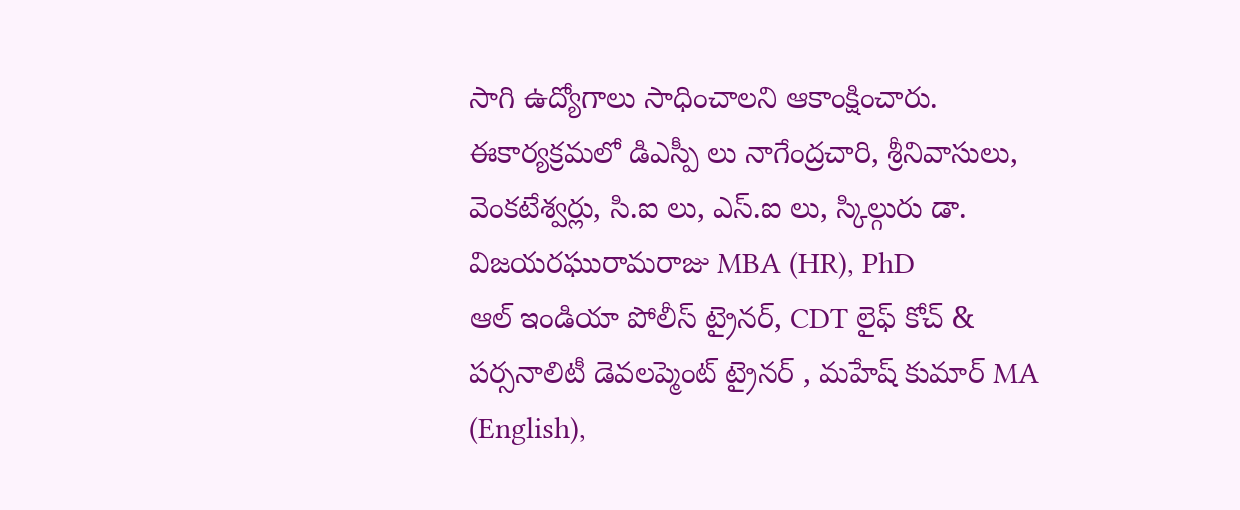సాగి ఉద్యోగాలు సాధించాలని ఆకాంక్షించారు.
ఈకార్యక్రమలో డిఎస్పీ లు నాగేంద్రచారి, శ్రీనివాసులు, వెంకటేశ్వర్లు, సి.ఐ లు, ఎస్.ఐ లు, స్కిల్గురు డా. విజయరఘురామరాజు MBA (HR), PhD
ఆల్ ఇండియా పోలీస్ ట్రైనర్, CDT లైఫ్ కోచ్ & పర్సనాలిటీ డెవలప్మెంట్ ట్రైనర్ , మహేష్ కుమార్ MA (English),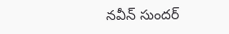నవీన్ సుందర్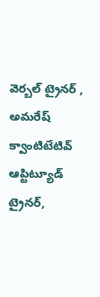వెర్బల్ ట్రైనర్ , అమరేష్ క్వాంటిటేటివ్ ఆప్టిట్యూడ్ ట్రైనర్,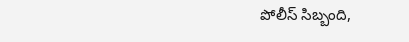పోలీస్ సిబ్బంది,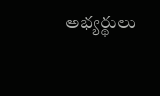అభ్యర్థులు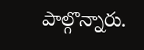పాల్గొన్నారు.